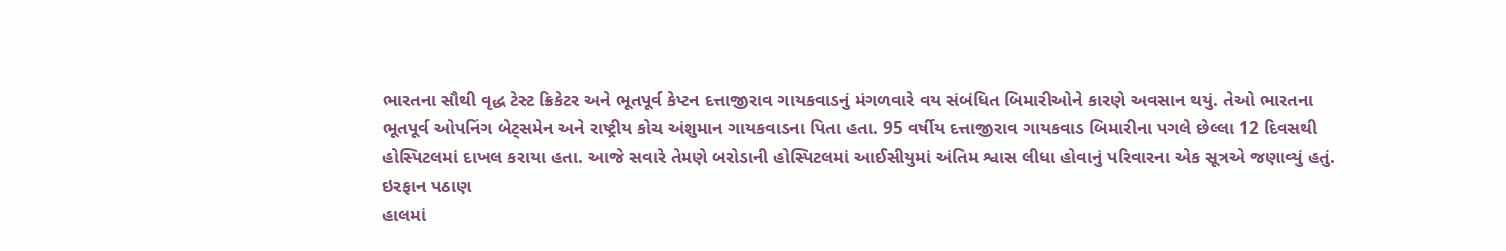ભારતના સૌથી વૃદ્ધ ટેસ્ટ ક્રિકેટર અને ભૂતપૂર્વ કેપ્ટન દત્તાજીરાવ ગાયકવાડનું મંગળવારે વય સંબંધિત બિમારીઓને કારણે અવસાન થયું. તેઓ ભારતના ભૂતપૂર્વ ઓપનિંગ બેટ્સમેન અને રાષ્ટ્રીય કોચ અંશુમાન ગાયકવાડના પિતા હતા. 95 વર્ષીય દત્તાજીરાવ ગાયકવાડ બિમારીના પગલે છેલ્લા 12 દિવસથી હોસ્પિટલમાં દાખલ કરાયા હતા. આજે સવારે તેમણે બરોડાની હોસ્પિટલમાં આઈસીયુમાં અંતિમ શ્વાસ લીધા હોવાનું પરિવારના એક સૂત્રએ જણાવ્યું હતું.
ઇરફાન પઠાણ
હાલમાં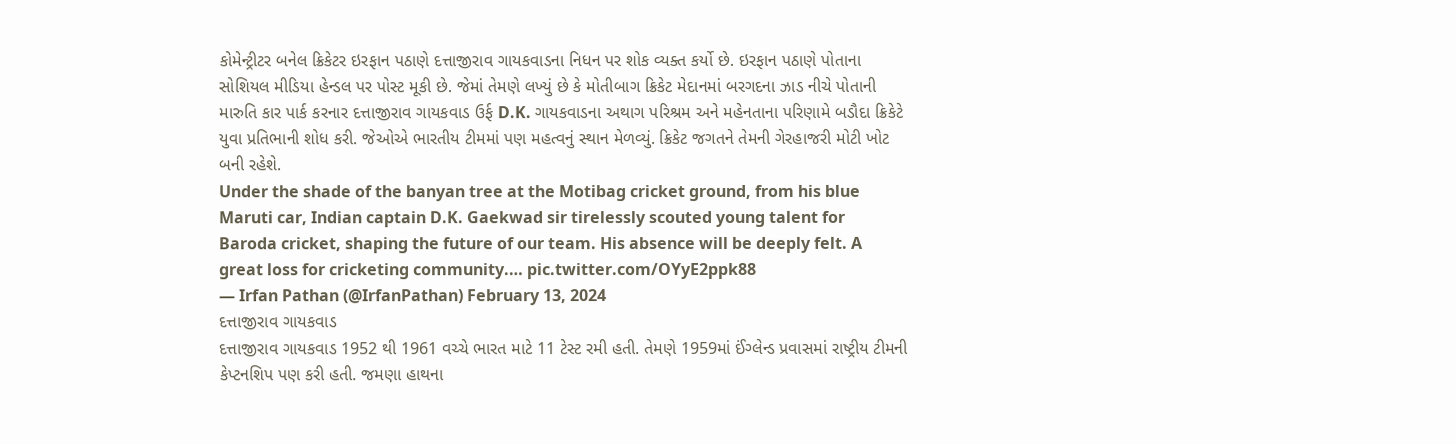કોમેન્ટ્રીટર બનેલ ક્રિકેટર ઇરફાન પઠાણે દત્તાજીરાવ ગાયકવાડના નિધન પર શોક વ્યક્ત કર્યો છે. ઇરફાન પઠાણે પોતાના સોશિયલ મીડિયા હેન્ડલ પર પોસ્ટ મૂકી છે. જેમાં તેમણે લખ્યું છે કે મોતીબાગ ક્રિકેટ મેદાનમાં બરગદના ઝાડ નીચે પોતાની મારુતિ કાર પાર્ક કરનાર દત્તાજીરાવ ગાયકવાડ ઉર્ફ D.K. ગાયકવાડના અથાગ પરિશ્રમ અને મહેનતાના પરિણામે બડૌદા ક્રિકેટે યુવા પ્રતિભાની શોધ કરી. જેઓએ ભારતીય ટીમમાં પણ મહત્વનું સ્થાન મેળવ્યું. ક્રિકેટ જગતને તેમની ગેરહાજરી મોટી ખોટ બની રહેશે.
Under the shade of the banyan tree at the Motibag cricket ground, from his blue Maruti car, Indian captain D.K. Gaekwad sir tirelessly scouted young talent for Baroda cricket, shaping the future of our team. His absence will be deeply felt. A great loss for cricketing community.… pic.twitter.com/OYyE2ppk88
— Irfan Pathan (@IrfanPathan) February 13, 2024
દત્તાજીરાવ ગાયકવાડ
દત્તાજીરાવ ગાયકવાડ 1952 થી 1961 વચ્ચે ભારત માટે 11 ટેસ્ટ રમી હતી. તેમણે 1959માં ઈંગ્લેન્ડ પ્રવાસમાં રાષ્ટ્રીય ટીમની કેપ્ટનશિપ પણ કરી હતી. જમણા હાથના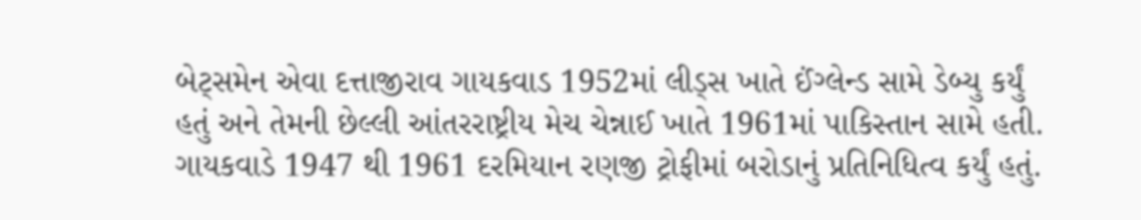બેટ્સમેન એવા દત્તાજીરાવ ગાયકવાડ 1952માં લીડ્સ ખાતે ઈંગ્લેન્ડ સામે ડેબ્યુ કર્યું હતું અને તેમની છેલ્લી આંતરરાષ્ટ્રીય મેચ ચેન્નાઈ ખાતે 1961માં પાકિસ્તાન સામે હતી. ગાયકવાડે 1947 થી 1961 દરમિયાન રણજી ટ્રોફીમાં બરોડાનું પ્રતિનિધિત્વ કર્યું હતું.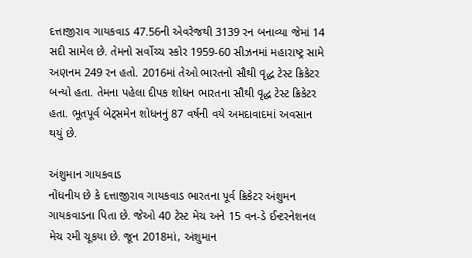દત્તાજીરાવ ગાયકવાડ 47.56ની એવરેજથી 3139 રન બનાવ્યા જેમાં 14 સદી સામેલ છે. તેમનો સર્વોચ્ચ સ્કોર 1959-60 સીઝનમાં મહારાષ્ટ્ર સામે અણનમ 249 રન હતો. 2016માં તેઓ ભારતનો સૌથી વૃદ્ધ ટેસ્ટ ક્રિકેટર બન્યો હતા. તેમના પહેલા દીપક શોધન ભારતના સૌથી વૃદ્ધ ટેસ્ટ ક્રિકેટર હતા. ભૂતપૂર્વ બેટ્સમેન શોધનનું 87 વર્ષની વયે અમદાવાદમાં અવસાન થયું છે.

અંશુમાન ગાયકવાડ
નોંધનીય છે કે દત્તાજીરાવ ગાયકવાડ ભારતના પૂર્વ ક્રિકેટર અંશુમન ગાયકવાડના પિતા છે. જેઓ 40 ટેસ્ટ મેચ અને 15 વન-ડે ઈન્ટરનેશનલ મેચ રમી ચૂકયા છે. જૂન 2018માં, અંશુમાન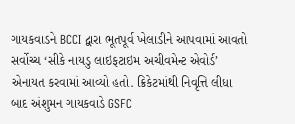ગાયકવાડને BCCI દ્વારા ભૂતપૂર્વ ખેલાડીને આપવામાં આવતો સર્વોચ્ચ ‘સીકે નાયડુ લાઇફટાઇમ અચીવમેન્ટ એવોર્ડ’ એનાયત કરવામાં આવ્યો હતો. ક્રિકેટમાંથી નિવૃત્તિ લીધા બાદ અંશુમન ગાયકવાડે GSFC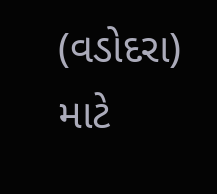(વડોદરા) માટે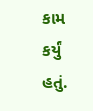કામ કર્યું હતું.